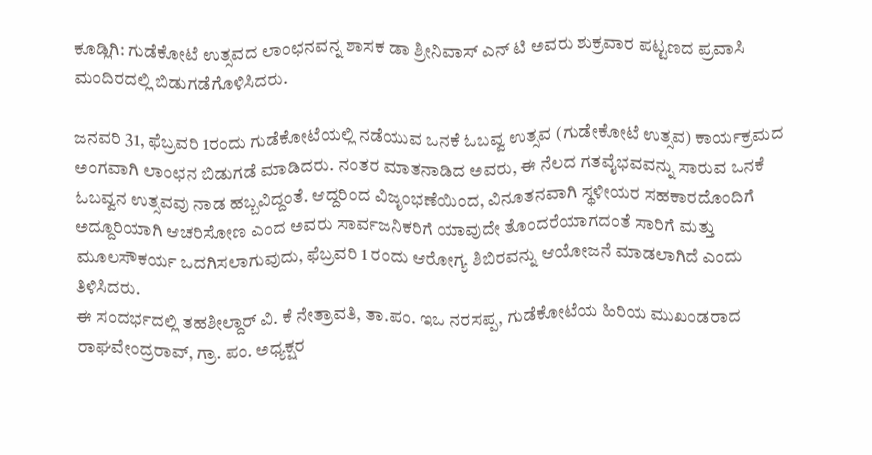ಕೂಡ್ಲಿಗಿ: ಗುಡೆಕೋಟೆ ಉತ್ಸವದ ಲಾಂಛನವನ್ನ ಶಾಸಕ ಡಾ ಶ್ರೀನಿವಾಸ್ ಎನ್ ಟಿ ಅವರು ಶುಕ್ರವಾರ ಪಟ್ಟಣದ ಪ್ರವಾಸಿ ಮಂದಿರದಲ್ಲಿ ಬಿಡುಗಡೆಗೊಳಿಸಿದರು.

ಜನವರಿ 31, ಫೆಬ್ರವರಿ 1ರಂದು ಗುಡೆಕೋಟೆಯಲ್ಲಿ ನಡೆಯುವ ಒನಕೆ ಓಬವ್ವ ಉತ್ಸವ (ಗುಡೇಕೋಟೆ ಉತ್ಸವ) ಕಾರ್ಯಕ್ರಮದ ಅಂಗವಾಗಿ ಲಾಂಛನ ಬಿಡುಗಡೆ ಮಾಡಿದರು. ನಂತರ ಮಾತನಾಡಿದ ಅವರು, ಈ ನೆಲದ ಗತವೈಭವವನ್ನು ಸಾರುವ ಒನಕೆ ಓಬವ್ವನ ಉತ್ಸವವು ನಾಡ ಹಬ್ಬವಿದ್ದಂತೆ. ಆದ್ದರಿಂದ ವಿಜೃಂಭಣೆಯಿಂದ, ವಿನೂತನವಾಗಿ ಸ್ಥಳೀಯರ ಸಹಕಾರದೊಂದಿಗೆ ಅದ್ದೂರಿಯಾಗಿ ಆಚರಿಸೋಣ ಎಂದ ಅವರು ಸಾರ್ವಜನಿಕರಿಗೆ ಯಾವುದೇ ತೊಂದರೆಯಾಗದಂತೆ ಸಾರಿಗೆ ಮತ್ತು ಮೂಲಸೌಕರ್ಯ ಒದಗಿಸಲಾಗುವುದು, ಫೆಬ್ರವರಿ 1 ರಂದು ಆರೋಗ್ಯ ಶಿಬಿರವನ್ನು ಆಯೋಜನೆ ಮಾಡಲಾಗಿದೆ ಎಂದು ತಿಳಿಸಿದರು.
ಈ ಸಂದರ್ಭದಲ್ಲಿ ತಹಶೀಲ್ದಾರ್ ವಿ. ಕೆ ನೇತ್ರಾವತಿ, ತಾ.ಪಂ. ಇಒ ನರಸಪ್ಪ, ಗುಡೆಕೋಟೆಯ ಹಿರಿಯ ಮುಖಂಡರಾದ ರಾಘವೇಂದ್ರರಾವ್, ಗ್ರಾ. ಪಂ. ಅಧ್ಯಕ್ಷರ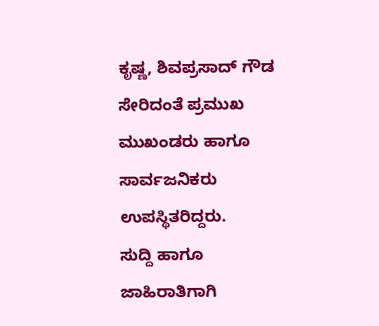ಕೃಷ್ಣ, ಶಿವಪ್ರಸಾದ್ ಗೌಡ ಸೇರಿದಂತೆ ಪ್ರಮುಖ ಮುಖಂಡರು ಹಾಗೂ ಸಾರ್ವಜನಿಕರು ಉಪಸ್ಥಿತರಿದ್ದರು.
ಸುದ್ದಿ ಹಾಗೂ ಜಾಹಿರಾತಿಗಾಗಿ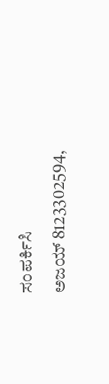ಸಂಪರ್ಕಿಸಿ
ಅಜಯ್ 8123302594,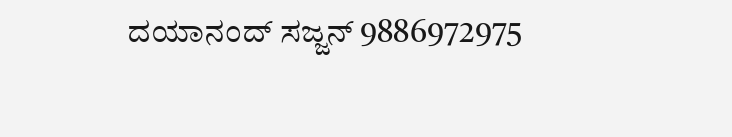ದಯಾನಂದ್ ಸಜ್ಜನ್ 9886972975